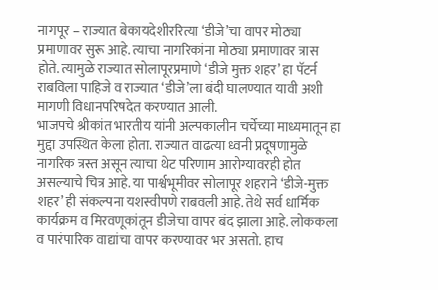नागपूर – राज्यात बेकायदेशीररित्या ‘डीजे’चा वापर मोठ्या प्रमाणावर सुरू आहे. त्याचा नागरिकांना मोठ्या प्रमाणावर त्रास होते. त्यामुळे राज्यात सोलापूरप्रमाणे ‘डीजे मुक्त शहर’ हा पॅटर्न राबविला पाहिजे व राज्यात ‘डीजे’ला बंदी घालण्यात यावी अशी मागणी विधानपरिषदेत करण्यात आली.
भाजपचे श्रीकांत भारतीय यांनी अल्पकालीन चर्चेच्या माध्यमातून हा मुद्दा उपस्थित केला होता. राज्यात वाढत्या ध्वनी प्रदूषणामुळे नागरिक त्रस्त असून त्याचा थेट परिणाम आरोग्यावरही होत असल्याचे चित्र आहे. या पार्श्वभूमीवर सोलापूर शहराने ‘डीजे-मुक्त शहर’ ही संकल्पना यशस्वीपणे राबवली आहे. तेथे सर्व धार्मिक कार्यक्रम व मिरवणूकांतून डीजेचा वापर बंद झाला आहे. लोककला व पारंपारिक वाद्यांचा वापर करण्यावर भर असतो. हाच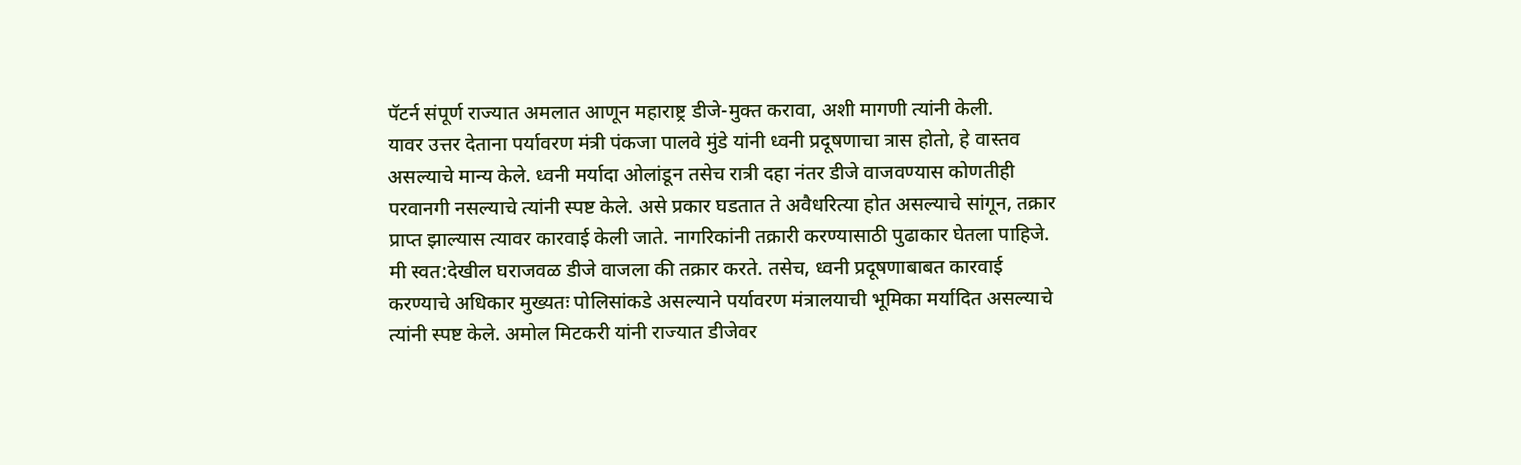पॅटर्न संपूर्ण राज्यात अमलात आणून महाराष्ट्र डीजे-मुक्त करावा, अशी मागणी त्यांनी केली.
यावर उत्तर देताना पर्यावरण मंत्री पंकजा पालवे मुंडे यांनी ध्वनी प्रदूषणाचा त्रास होतो, हे वास्तव असल्याचे मान्य केले. ध्वनी मर्यादा ओलांडून तसेच रात्री दहा नंतर डीजे वाजवण्यास कोणतीही परवानगी नसल्याचे त्यांनी स्पष्ट केले. असे प्रकार घडतात ते अवैधरित्या होत असल्याचे सांगून, तक्रार प्राप्त झाल्यास त्यावर कारवाई केली जाते. नागरिकांनी तक्रारी करण्यासाठी पुढाकार घेतला पाहिजे. मी स्वत:देखील घराजवळ डीजे वाजला की तक्रार करते. तसेच, ध्वनी प्रदूषणाबाबत कारवाई करण्याचे अधिकार मुख्यतः पोलिसांकडे असल्याने पर्यावरण मंत्रालयाची भूमिका मर्यादित असल्याचे त्यांनी स्पष्ट केले. अमोल मिटकरी यांनी राज्यात डीजेवर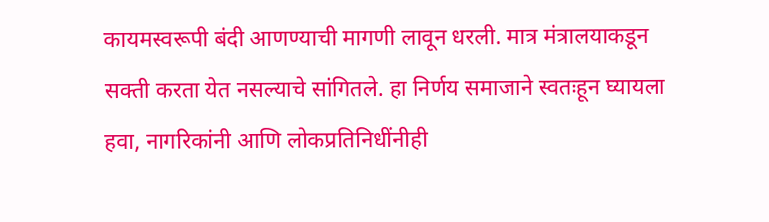कायमस्वरूपी बंदी आणण्याची मागणी लावून धरली. मात्र मंत्रालयाकडून सक्ती करता येत नसल्याचे सांगितले. हा निर्णय समाजाने स्वतःहून घ्यायला हवा, नागरिकांनी आणि लोकप्रतिनिधींनीही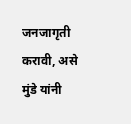जनजागृती करावी, असे मुंडे यांनी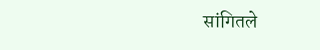सांगितले